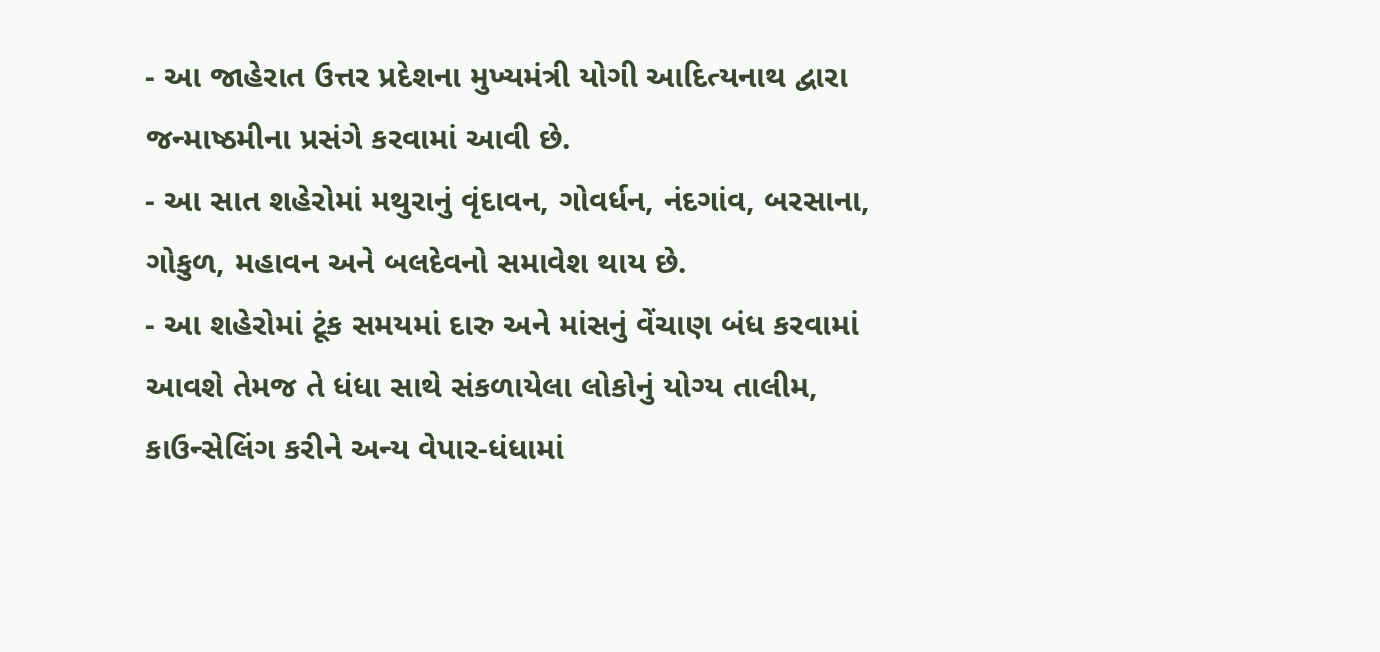- આ જાહેરાત ઉત્તર પ્રદેશના મુખ્યમંત્રી યોગી આદિત્યનાથ દ્વારા જન્માષ્ઠમીના પ્રસંગે કરવામાં આવી છે.
- આ સાત શહેરોમાં મથુરાનું વૃંદાવન, ગોવર્ધન, નંદગાંવ, બરસાના, ગોકુળ, મહાવન અને બલદેવનો સમાવેશ થાય છે.
- આ શહેરોમાં ટૂંક સમયમાં દારુ અને માંસનું વેંચાણ બંધ કરવામાં આવશે તેમજ તે ધંધા સાથે સંકળાયેલા લોકોનું યોગ્ય તાલીમ, કાઉન્સેલિંગ કરીને અન્ય વેપાર-ધંધામાં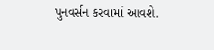પુનવર્સન કરવામાં આવશે.